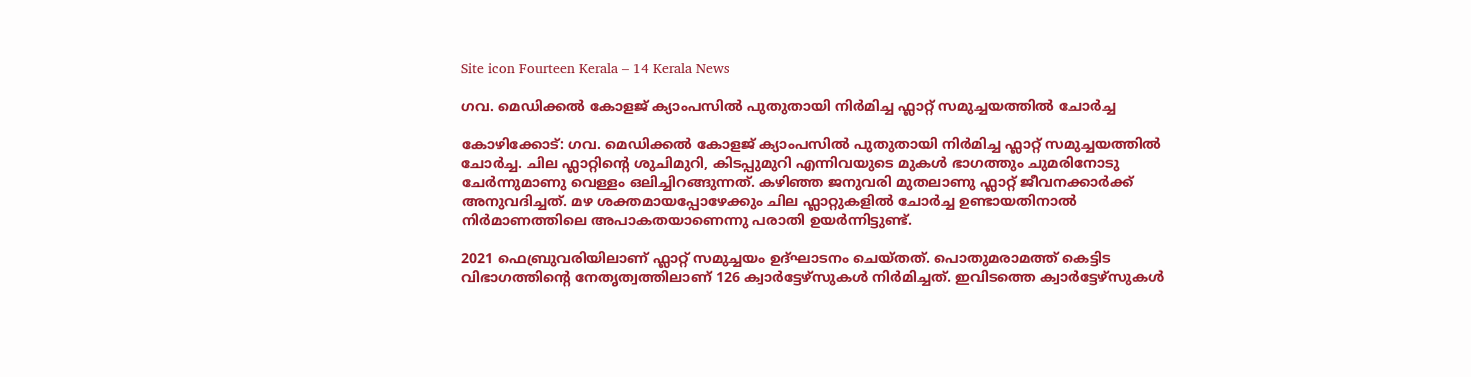Site icon Fourteen Kerala – 14 Kerala News

ഗവ. മെഡിക്കൽ കോളജ് ക്യാംപസിൽ പുതുതായി നിർമിച്ച ഫ്ലാറ്റ് സമുച്ചയത്തിൽ ചോർച്ച

കോഴിക്കോട്: ഗവ. മെഡിക്കൽ കോളജ് ക്യാംപസിൽ പുതുതായി നിർമിച്ച ഫ്ലാറ്റ് സമുച്ചയത്തിൽ ചോർച്ച. ചില ഫ്ലാറ്റിന്റെ ശുചിമുറി, കിടപ്പുമുറി എന്നിവയുടെ മുകൾ ഭാഗത്തും ചുമരിനോടു ചേർന്നുമാണു വെള്ളം ഒലിച്ചിറങ്ങുന്നത്. കഴിഞ്ഞ ജനുവരി മുതലാണു ഫ്ലാറ്റ് ജീവനക്കാർക്ക് അനുവദിച്ചത്. മഴ ശക്തമായപ്പോഴേക്കും ചില ഫ്ലാറ്റുകളിൽ ചോർച്ച ഉണ്ടായതിനാൽ നിർമാണത്തിലെ അപാകതയാണെന്നു പരാതി ഉയർന്നിട്ടുണ്ട്.

2021 ഫെബ്രുവരിയിലാണ് ഫ്ലാറ്റ് സമുച്ചയം ഉദ്ഘാടനം ചെയ്തത്. പൊതുമരാമത്ത് കെട്ടിട വിഭാഗത്തിന്റെ നേതൃത്വത്തിലാണ് 126 ക്വാർട്ടേഴ്സുകൾ നിർമിച്ചത്. ഇവിടത്തെ ക്വാർട്ടേഴ്സുകൾ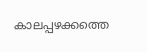കാലപ്പഴക്കത്തെ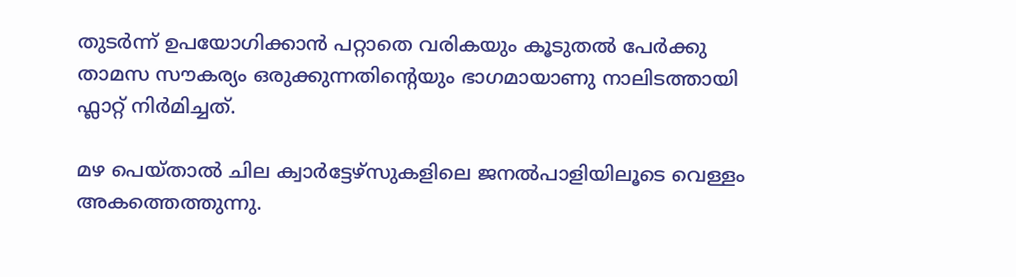തുടർന്ന് ഉപയോഗിക്കാൻ പറ്റാതെ വരികയും കൂടുതൽ പേർക്കു താമസ സൗകര്യം ഒരുക്കുന്നതിന്റെയും ഭാഗമായാണു നാലിടത്തായി ഫ്ലാറ്റ് നിർമിച്ചത്.

മഴ പെയ്താൽ ചില ക്വാർട്ടേഴ്സുകളിലെ ജനൽപാളിയിലൂടെ വെള്ളം അകത്തെത്തുന്നു.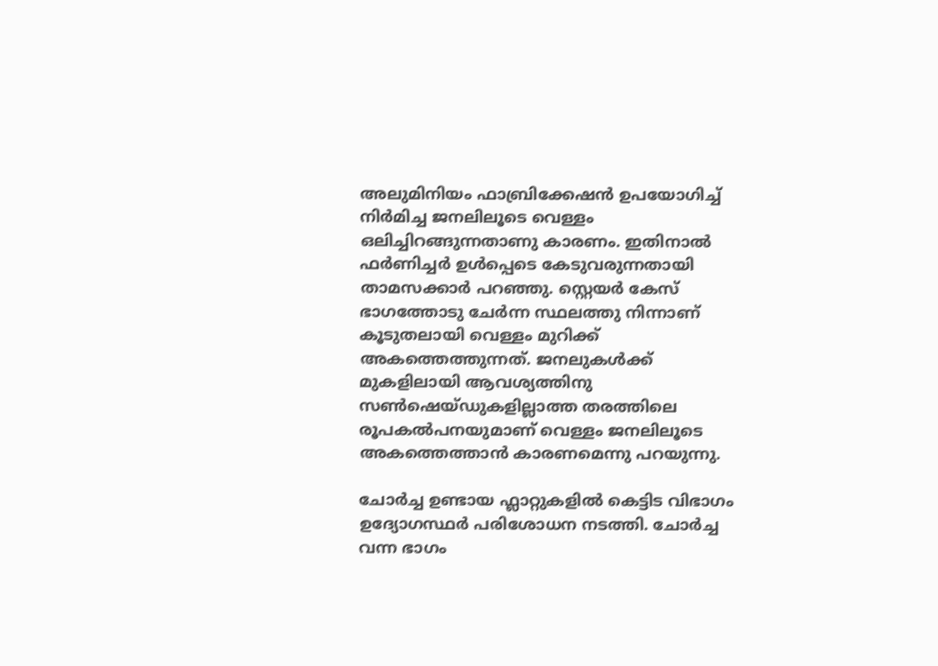അലുമിനിയം ഫാബ്രിക്കേഷൻ ഉപയോഗിച്ച് നിർമിച്ച ജനലിലൂടെ വെള്ളം ഒലിച്ചിറങ്ങുന്നതാണു കാരണം. ഇതിനാൽ ഫർണിച്ചർ ഉൾപ്പെടെ കേടുവരുന്നതായി താമസക്കാർ പറഞ്ഞു. സ്റ്റെയർ കേസ് ഭാഗത്തോടു ചേർന്ന സ്ഥലത്തു നിന്നാണ് കൂടുതലായി വെള്ളം മുറിക്ക് അകത്തെത്തുന്നത്. ജനലുകൾക്ക് മുകളിലായി ആവശ്യത്തിനു സൺഷെയ്ഡുകളില്ലാത്ത തരത്തിലെ രൂപകൽപനയുമാണ് വെള്ളം ജനലിലൂടെ അകത്തെത്താൻ കാരണമെന്നു പറയുന്നു.

ചോർച്ച ഉണ്ടായ ഫ്ലാറ്റുകളിൽ കെട്ടിട വിഭാഗം ഉദ്യോഗസ്ഥർ പരിശോധന നടത്തി. ചോർച്ച വന്ന ഭാഗം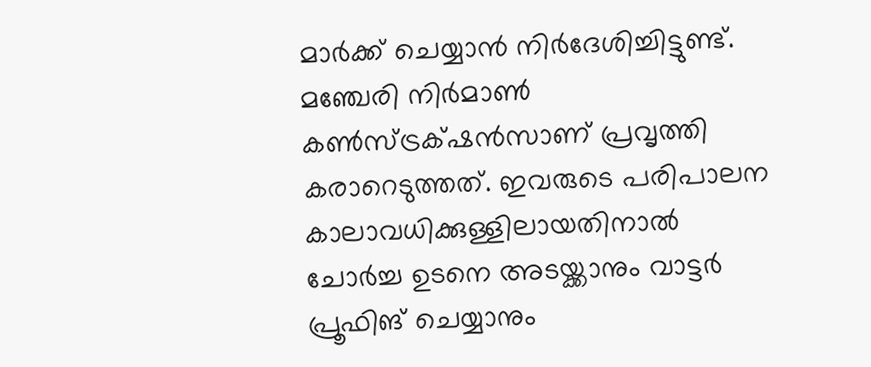മാർക്ക് ചെയ്യാൻ നിർദേശിച്ചിട്ടുണ്ട്. മഞ്ചേരി നിർമാൺ കൺസ്ട്രക്‌ഷൻസാണ് പ്രവൃത്തി കരാറെടുത്തത്. ഇവരുടെ പരിപാലന കാലാവധിക്കുള്ളിലായതിനാൽ ചോർച്ച ഉടനെ അടയ്ക്കാനും വാട്ടർ പ്രൂഫിങ് ചെയ്യാനും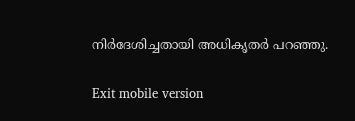നിർദേശിച്ചതായി അധികൃതർ പറഞ്ഞു.

Exit mobile version